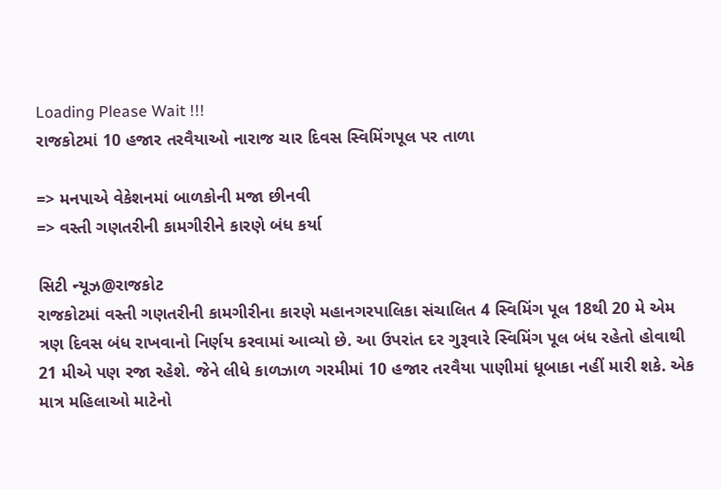Loading Please Wait !!!
રાજકોટમાં 10 હજાર તરવૈયાઓ નારાજ ચાર દિવસ સ્વિમિંગપૂલ પર તાળા

=> મનપાએ વેકેશનમાં બાળકોની મજા છીનવી
=> વસ્તી ગણતરીની કામગીરીને કારણે બંધ કર્યા

સિટી ન્યૂઝ@રાજકોટ
રાજકોટમાં વસ્તી ગણતરીની કામગીરીના કારણે મહાનગરપાલિકા સંચાલિત 4 સ્વિમિંગ પૂલ 18થી 20 મે એમ ત્રણ દિવસ બંધ રાખવાનો નિર્ણય કરવામાં આવ્યો છે. આ ઉપરાંત દર ગુરૂવારે સ્વિમિંગ પૂલ બંધ રહેતો હોવાથી 21 મીએ પણ રજા રહેશે. જેને લીધે કાળઝાળ ગરમીમાં 10 હજાર તરવૈયા પાણીમાં ધૂબાકા નહીં મારી શકે. એક માત્ર મહિલાઓ માટેનો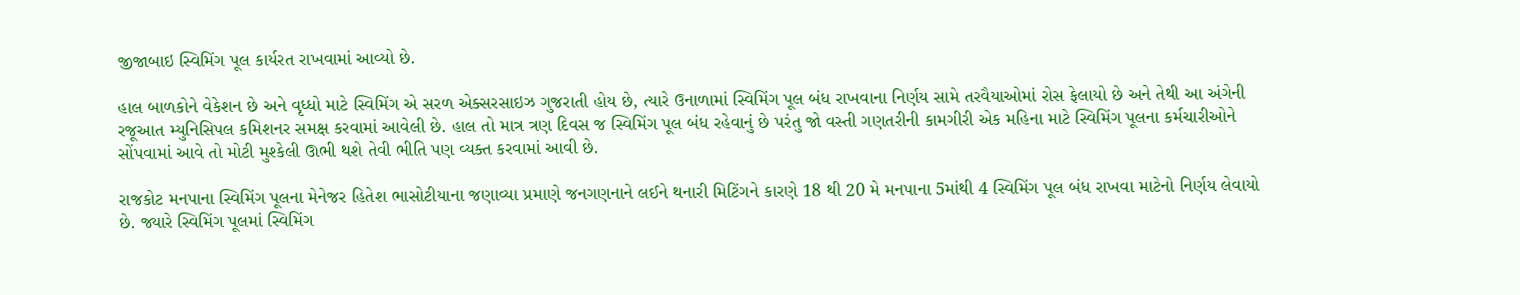જીજાબાઇ સ્વિમિંગ પૂલ કાર્યરત રાખવામાં આવ્યો છે.

હાલ બાળકોને વેકેશન છે અને વૃધ્ધો માટે સ્વિમિંગ એ સરળ એક્સરસાઇઝ ગુજરાતી હોય છે, ત્યારે ઉનાળામાં સ્વિમિંગ પૂલ બંધ રાખવાના નિર્ણય સામે તરવૈયાઓમાં રોસ ફેલાયો છે અને તેથી આ અંગેની રજૂઆત મ્યુનિસિપલ કમિશનર સમક્ષ કરવામાં આવેલી છે. હાલ તો માત્ર ત્રણ દિવસ જ સ્વિમિંગ પૂલ બંધ રહેવાનું છે પરંતુ જો વસ્તી ગણતરીની કામગીરી એક મહિના માટે સ્વિમિંગ પૂલના કર્મચારીઓને સોંપવામાં આવે તો મોટી મુશ્કેલી ઊભી થશે તેવી ભીતિ પણ વ્યક્ત કરવામાં આવી છે.

રાજકોટ મનપાના સ્વિમિંગ પૂલના મેનેજર હિતેશ ભાસોટીયાના જણાવ્યા પ્રમાણે જનગણનાને લઈને થનારી મિટિંગને કારણે 18 થી 20 મે મનપાના 5માંથી 4 સ્વિમિંગ પૂલ બંધ રાખવા માટેનો નિર્ણય લેવાયો છે. જ્યારે સ્વિમિંગ પૂલમાં સ્વિમિંગ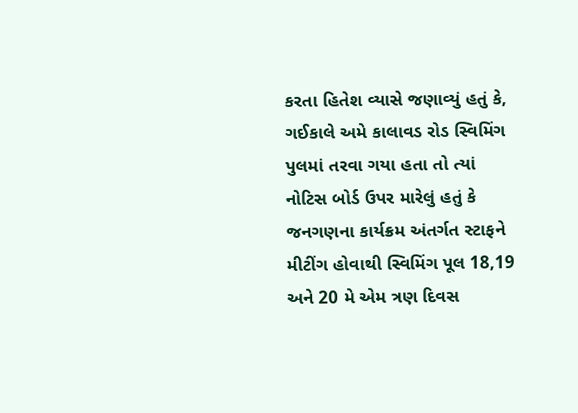કરતા હિતેશ વ્યાસે જણાવ્યું હતું કે, ગઈકાલે અમે કાલાવડ રોડ સ્વિમિંગ પુલમાં તરવા ગયા હતા તો ત્યાં નોટિસ બોર્ડ ઉપર મારેલું હતું કે જનગણના કાર્યક્રમ અંતર્ગત સ્ટાફને મીટીંગ હોવાથી સ્વિમિંગ પૂલ 18,19 અને 20 મે એમ ત્રણ દિવસ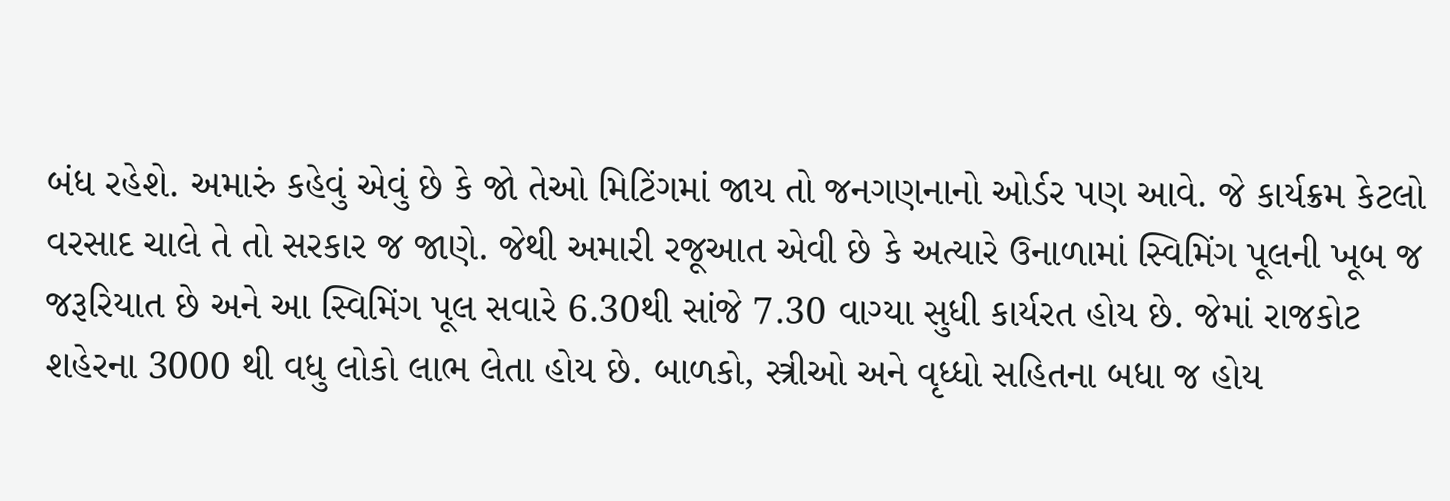બંધ રહેશે. અમારું કહેવું એવું છે કે જો તેઓ મિટિંગમાં જાય તો જનગણનાનો ઓર્ડર પણ આવે. જે કાર્યક્રમ કેટલો વરસાદ ચાલે તે તો સરકાર જ જાણે. જેથી અમારી રજૂઆત એવી છે કે અત્યારે ઉનાળામાં સ્વિમિંગ પૂલની ખૂબ જ જરૂરિયાત છે અને આ સ્વિમિંગ પૂલ સવારે 6.30થી સાંજે 7.30 વાગ્યા સુધી કાર્યરત હોય છે. જેમાં રાજકોટ શહેરના 3000 થી વધુ લોકો લાભ લેતા હોય છે. બાળકો, સ્ત્રીઓ અને વૃધ્ધો સહિતના બધા જ હોય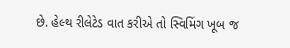છે. હેલ્થ રીલેટેડ વાત કરીએ તો સ્વિમિંગ ખૂબ જ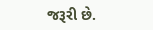જરૂરી છે.